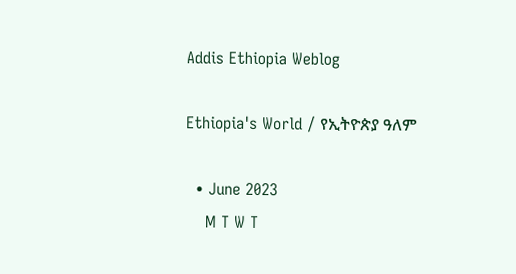Addis Ethiopia Weblog

Ethiopia's World / የኢትዮጵያ ዓለም

  • June 2023
    M T W T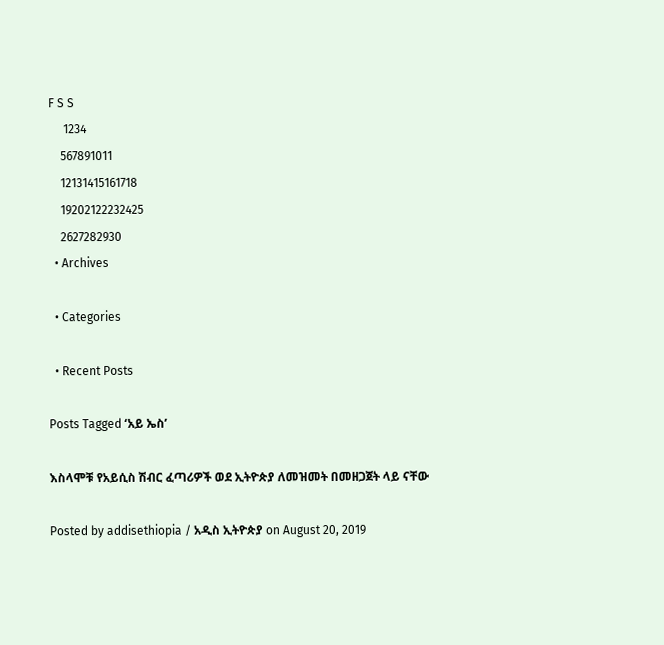F S S
     1234
    567891011
    12131415161718
    19202122232425
    2627282930
  • Archives

  • Categories

  • Recent Posts

Posts Tagged ‘አይ ኤስ’

እስላሞቹ የአይሲስ ሽብር ፈጣሪዎች ወደ ኢትዮጵያ ለመዝመት በመዘጋጀት ላይ ናቸው

Posted by addisethiopia / አዲስ ኢትዮጵያ on August 20, 2019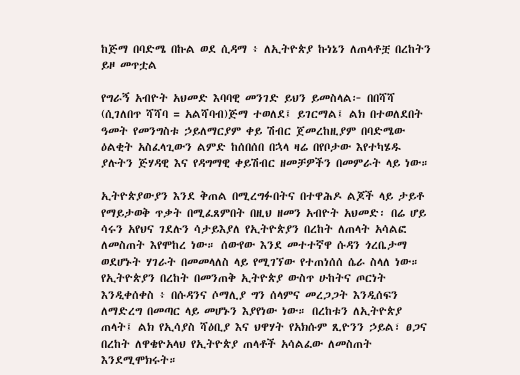ከጅማ በባድሜ በኩል ወደ ሲዳማ ፥ ለኢትዮጵያ ኩነኔን ለጠላቶቿ በረከትን ይዞ መጥቷል

የግራኝ አብዮት አህመድ እባባዊ መንገድ ይህን ይመስላል፦ በበሻሻ (ሲገለበጥ ሻሻባ = አልሻባብ)ጅማ ተወለደ፤ ይገርማል፤ ልክ በተወለደበት ዓመት የመንግስቱ ኃይለማርያም ቀይ ሽብር ጀመረከዚያም በባድሜው ዕልቂት አስፈላጊውን ልምድ ከሰበሰበ በኋላ ዛሬ በየቦታው እየተካሄዱ ያሉትን ጅሃዳዊ እና የዳግማዊ ቀይሽብር ዘመቻዎችን በመምራት ላይ ነው።

ኢትዮጵያውያን እንደ ቅጠል በሚረግፉበትና በተዋሕዶ ልጆች ላይ ታይቶ የማይታወቅ ጥቃት በሚፈጸምበት በዚህ ዘመን አብዮት አህመድ፡ በሬ ሆይ ሳሩን አየህና ገደሉን ሳታይእያለ የኢትዮጵያን በረከት ለጠላት አሳልፎ ለመስጠት እየሞከረ ነው። ሰውየው እንደ መተተኛዋ ሱዳን ጎረቤታማ ወደሆኑት ሃገራት በመመላለስ ላይ የሚገኘው የተጠነሰሰ ሴራ ስላለ ነው። የኢትዮጵያን በረከት በመንጠቅ ኢትዮጵያ ውስጥ ሁከትና ጦርነት እንዲቀሰቀስ ፥ በሱዳንና ሶማሊያ ግን ሰላምና መረጋጋት እንዲሰፍን ለማድረግ በመጣር ላይ መሆኑን እያየነው ነው። በረከቱን ለኢትዮጵያ ጠላት፤ ልክ የኢሳያስ ሻዕቢያ እና ህዋሃት የአክሱም ጺዮንን ኃይል፣ ፀጋና በረከት ለዋቄዮአላህ የኢትዮጵያ ጠላቶች አሳልፈው ለመስጠት እንደሚሞክሩት።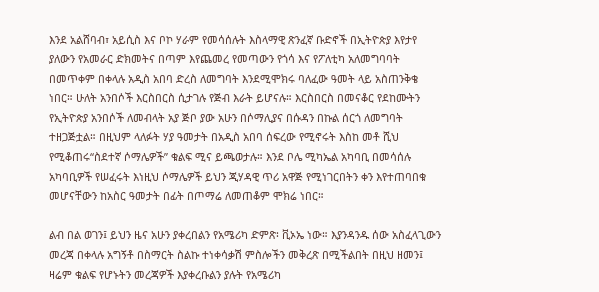እንደ አልሸባብ፣ አይሲስ እና ቦኮ ሃራም የመሳሰሉት እስላማዊ ጽንፈኛ ቡድኖች በኢትዮጵያ እየታየ ያለውን የአመራር ድክመትና በጣም እየጨመረ የመጣውን የጎሳ እና የፖለቲካ አለመግባባት በመጥቀም በቀላሉ አዲስ አበባ ድረስ ለመግባት እንደሚሞክሩ ባለፈው ዓመት ላይ አስጠንቅቄ ነበር። ሁለት አንበሶች እርስበርስ ሲታገሉ የጅብ እራት ይሆናሉ። እርስበርስ በመናቆር የደከሙትን የኢትዮጵያ አንበሶች ለመብላት አያ ጅቦ ያው አሁን በሶማሊያና በሱዳን በኩል ሰርጎ ለመግባት ተዘጋጅቷል። በዚህም ላለፉት ሃያ ዓመታት በአዲስ አበባ ሰፍረው የሚኖሩት እስከ መቶ ሺህ የሚቆጠሩ“ስደተኛ ሶማሌዎች” ቁልፍ ሚና ይጫወታሉ። እንደ ቦሌ ሚካኤል አካባቢ በመሳሰሉ አካባቢዎች የሠፈሩት እነዚህ ሶማሌዎች ይህን ጂሃዳዊ ጥሪ አዋጅ የሚነገርበትን ቀን እየተጠባበቁ መሆናቸውን ከአስር ዓመታት በፊት በጦማሬ ለመጠቆም ሞክሬ ነበር።

ልብ በል ወገን፤ ይህን ዜና አሁን ያቀረበልን የአሜሪካ ድምጽ፡ ቪኦኤ ነው። እያንዳንዱ ሰው አስፈላጊውን መረጃ በቀላሉ አግኝቶ በስማርት ስልኩ ተነቀሳቃሽ ምስሎችን መቅረጽ በሚችልበት በዚህ ዘመን፤ ዛሬም ቁልፍ የሆኑትን መረጃዎች እያቀረቡልን ያሉት የአሜሪካ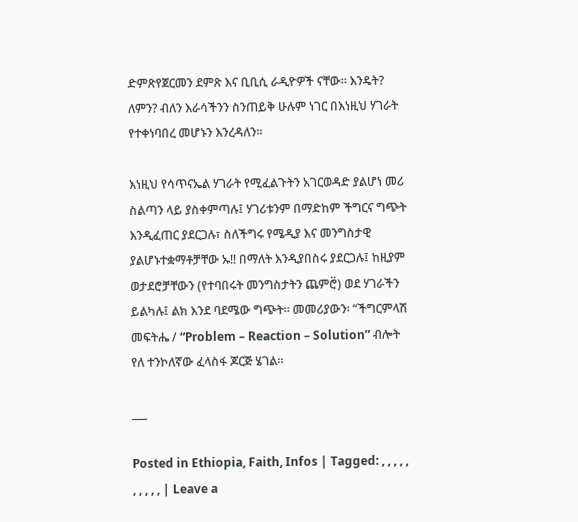ድምጽየጀርመን ደምጽ እና ቢቢሲ ራዲዮዎች ናቸው። እንዴት? ለምን? ብለን እራሳችንን ስንጠይቅ ሁሉም ነገር በእነዚህ ሃገራት የተቀነባበረ መሆኑን እንረዳለን።

እነዚህ የሳጥናኤል ሃገራት የሚፈልጉትን አገርወዳድ ያልሆነ መሪ ስልጣን ላይ ያስቀምጣሉ፤ ሃገሪቱንም በማድከም ችግርና ግጭት እንዲፈጠር ያደርጋሉ፣ ስለችግሩ የሜዲያ እና መንግስታዊ ያልሆኑተቋማቶቻቸው ኡ!! በማለት እንዲያበስሩ ያደርጋሉ፤ ከዚያም ወታደሮቻቸውን (የተባበሩት መንግስታትን ጨምሮ፟) ወደ ሃገራችን ይልካሉ፤ ልክ እንደ ባደሜው ግጭት። መመሪያውን፡ “ችግርምላሽ መፍትሔ / “Problem – Reaction – Solution” ብሎት የለ ተንኮለኛው ፈላስፋ ጆርጅ ሄገል።

___

Posted in Ethiopia, Faith, Infos | Tagged: , , , , , , , , , , | Leave a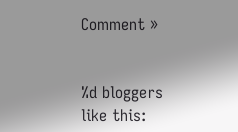Comment »


%d bloggers like this: